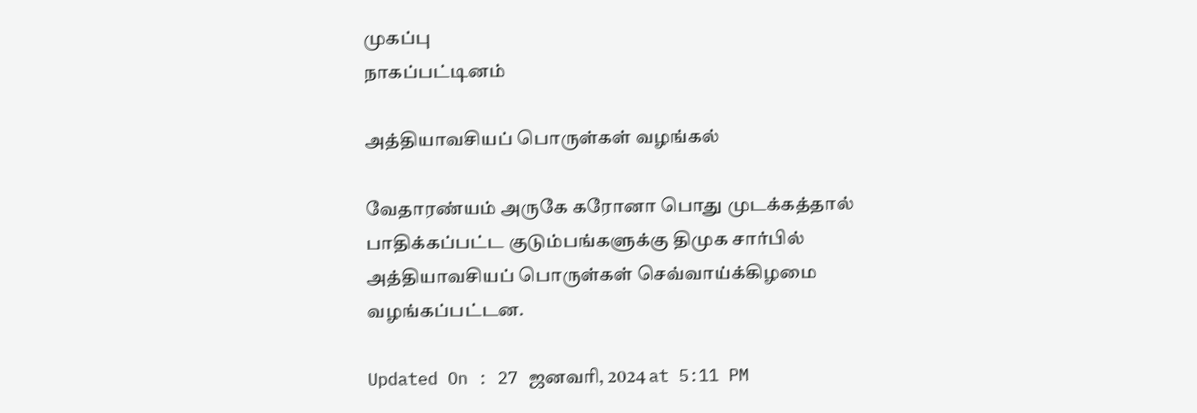முகப்பு
நாகப்பட்டினம்

அத்தியாவசியப் பொருள்கள் வழங்கல்

வேதாரண்யம் அருகே கரோனா பொது முடக்கத்தால் பாதிக்கப்பட்ட குடும்பங்களுக்கு திமுக சார்பில் அத்தியாவசியப் பொருள்கள் செவ்வாய்க்கிழமை வழங்கப்பட்டன.

Updated On : 27 ஜனவரி, 2024 at 5:11 PM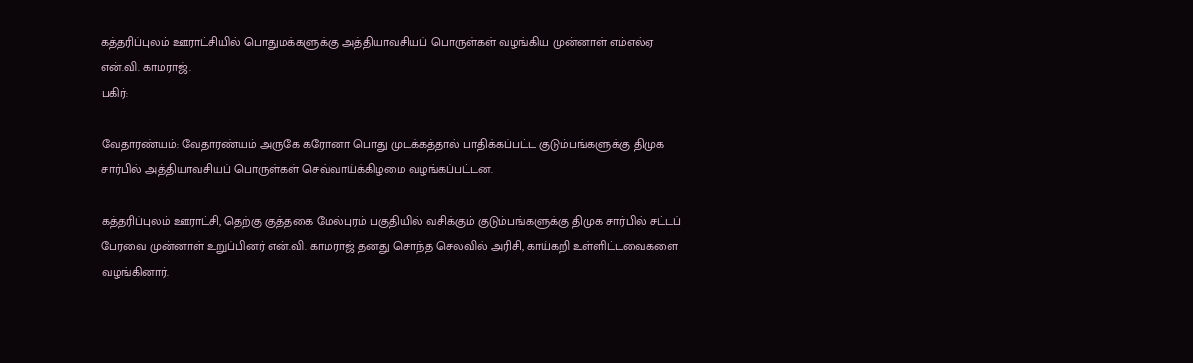கத்தரிப்புலம் ஊராட்சியில் பொதுமக்களுக்கு அத்தியாவசியப் பொருள்கள் வழங்கிய முன்னாள் எம்எல்ஏ என்.வி. காமராஜ்.
பகிர்:

வேதாரண்யம்: வேதாரண்யம் அருகே கரோனா பொது முடக்கத்தால் பாதிக்கப்பட்ட குடும்பங்களுக்கு திமுக சார்பில் அத்தியாவசியப் பொருள்கள் செவ்வாய்க்கிழமை வழங்கப்பட்டன.

கத்தரிப்புலம் ஊராட்சி, தெற்கு குத்தகை மேல்புரம் பகுதியில் வசிக்கும் குடும்பங்களுக்கு திமுக சார்பில் சட்டப் பேரவை முன்னாள் உறுப்பினர் என்.வி. காமராஜ் தனது சொந்த செலவில் அரிசி, காய்கறி உள்ளிட்டவைகளை வழங்கினார்.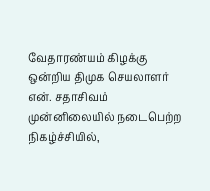வேதாரண்யம் கிழக்கு ஒன்றிய திமுக செயலாளர் என். சதாசிவம் முன்னிலையில் நடைபெற்ற நிகழ்ச்சியில்,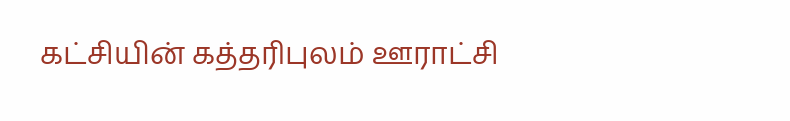கட்சியின் கத்தரிபுலம் ஊராட்சி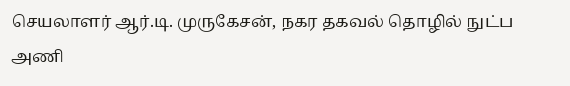செயலாளர் ஆர்.டி. முருகேசன், நகர தகவல் தொழில் நுட்ப அணி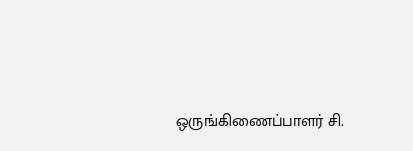ஒருங்கிணைப்பாளர் சி.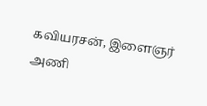கவியரசன், இளைஞர் அணி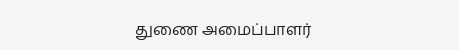துணை அமைப்பாளர்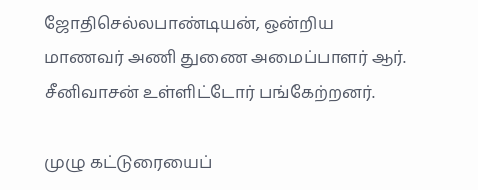ஜோதிசெல்லபாண்டியன், ஒன்றிய மாணவர் அணி துணை அமைப்பாளர் ஆர். சீனிவாசன் உள்ளிட்டோர் பங்கேற்றனர்.

முழு கட்டுரையைப்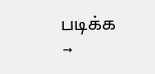படிக்க →